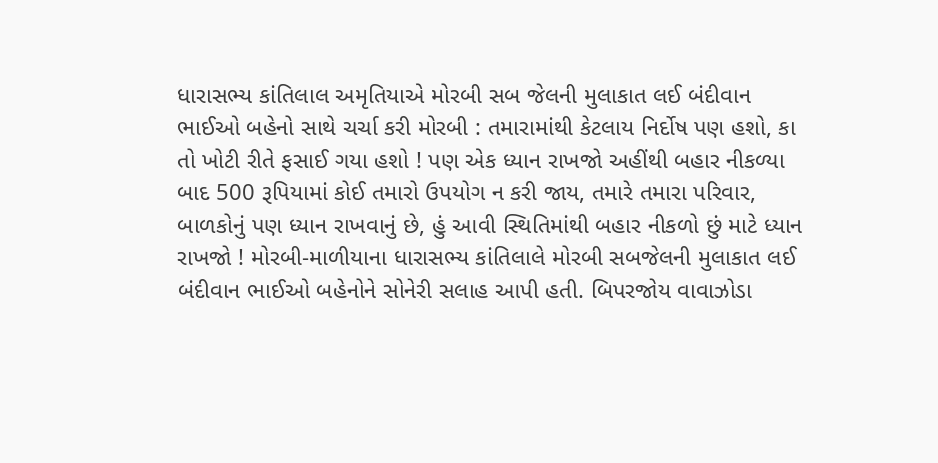ધારાસભ્ય કાંતિલાલ અમૃતિયાએ મોરબી સબ જેલની મુલાકાત લઈ બંદીવાન ભાઈઓ બહેનો સાથે ચર્ચા કરી મોરબી : તમારામાંથી કેટલાય નિર્દોષ પણ હશો, કા તો ખોટી રીતે ફસાઈ ગયા હશો ! પણ એક ધ્યાન રાખજો અહીંથી બહાર નીકળ્યા બાદ 500 રૂપિયામાં કોઈ તમારો ઉપયોગ ન કરી જાય, તમારે તમારા પરિવાર, બાળકોનું પણ ધ્યાન રાખવાનું છે, હું આવી સ્થિતિમાંથી બહાર નીકળો છું માટે ધ્યાન રાખજો ! મોરબી-માળીયાના ધારાસભ્ય કાંતિલાલે મોરબી સબજેલની મુલાકાત લઈ બંદીવાન ભાઈઓ બહેનોને સોનેરી સલાહ આપી હતી. બિપરજોય વાવાઝોડા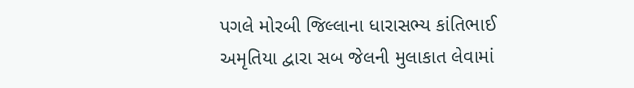પગલે મોરબી જિલ્લાના ધારાસભ્ય કાંતિભાઈ અમૃતિયા દ્વારા સબ જેલની મુલાકાત લેવામાં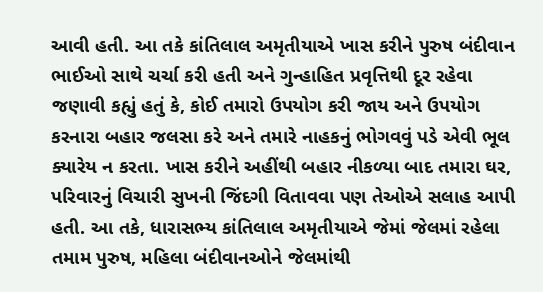આવી હતી. આ તકે કાંતિલાલ અમૃતીયાએ ખાસ કરીને પુરુષ બંદીવાન ભાઈઓ સાથે ચર્ચા કરી હતી અને ગુન્હાહિત પ્રવૃત્તિથી દૂર રહેવા જણાવી કહ્યું હતું કે, કોઈ તમારો ઉપયોગ કરી જાય અને ઉપયોગ કરનારા બહાર જલસા કરે અને તમારે નાહકનું ભોગવવું પડે એવી ભૂલ ક્યારેય ન કરતા. ખાસ કરીને અહીંથી બહાર નીકળ્યા બાદ તમારા ઘર, પરિવારનું વિચારી સુખની જિંદગી વિતાવવા પણ તેઓએ સલાહ આપી હતી. આ તકે, ધારાસભ્ય કાંતિલાલ અમૃતીયાએ જેમાં જેલમાં રહેલા તમામ પુરુષ, મહિલા બંદીવાનઓને જેલમાંથી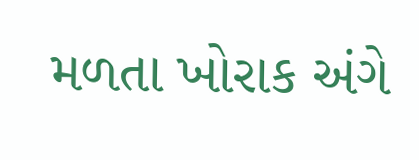મળતા ખોરાક અંગે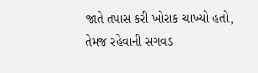જાતે તપાસ કરી ખોરાક ચાખ્યો હતો, તેમજ રહેવાની સગવડ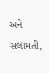અને સલામતી,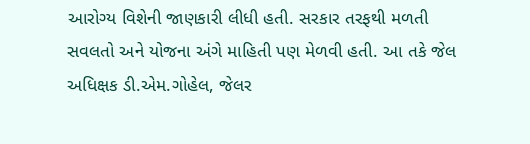આરોગ્ય વિશેની જાણકારી લીધી હતી. સરકાર તરફથી મળતી સવલતો અને યોજના અંગે માહિતી પણ મેળવી હતી. આ તકે જેલ અધિક્ષક ડી.એમ.ગોહેલ, જેલર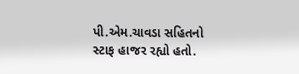પી.એમ.ચાવડા સહિતનો સ્ટાફ હાજર રહ્યો હતો.